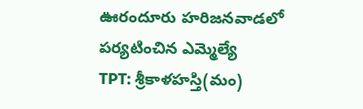ఊరందూరు హరిజనవాడలో పర్యటించిన ఎమ్మెల్యే
TPT: శ్రీకాళహస్తి(మం)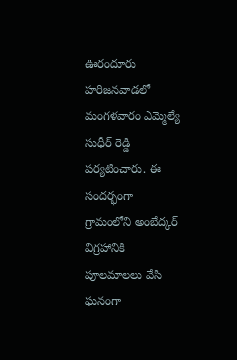ఊరందూరు హరిజనవాడలో మంగళవారం ఎమ్మెల్యే సుధీర్ రెడ్డి పర్యటించారు. ఈ సందర్భంగా గ్రామంలోని అంబేద్కర్ విగ్రహానికి పూలమాలలు వేసి ఘనంగా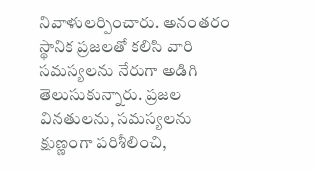నివాళులర్పించారు. అనంతరం స్థానిక ప్రజలతో కలిసి వారి సమస్యలను నేరుగా అడిగి తెలుసుకున్నారు. ప్రజల వినతులను, సమస్యలను క్షుణ్ణంగా పరిశీలించి,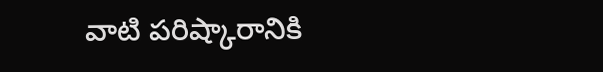వాటి పరిష్కారానికి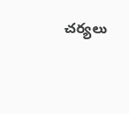చర్యలు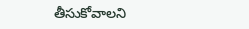తీసుకోవాలని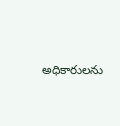అధికారులను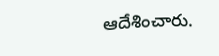ఆదేశించారు.